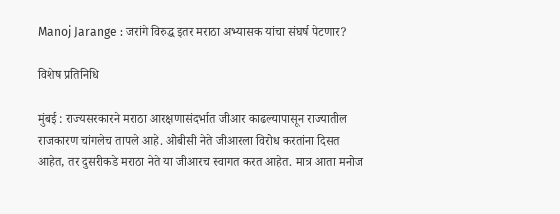Manoj Jarange : जरांगे विरुद्ध इतर मराठा अभ्यासक यांचा संघर्ष पेटणार?

विशेष प्रतिनिधि

मुंबई : राज्यसरकारने मराठा आरक्षणासंदर्भात जीआर काढल्यापासून राज्यातील राजकारण चांगलेच तापले आहे. ओबीसी नेते जीआरला विरोध करतांना दिसत आहेत, तर दुसरीकडे मराठा नेते या जीआरच स्वागत करत आहेत. मात्र आता मनोज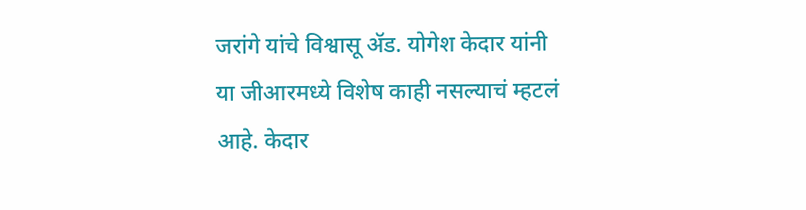जरांगे यांचे विश्वासू ॲड. योगेश केदार यांनी या जीआरमध्ये विशेष काही नसल्याचं म्हटलं आहे. केदार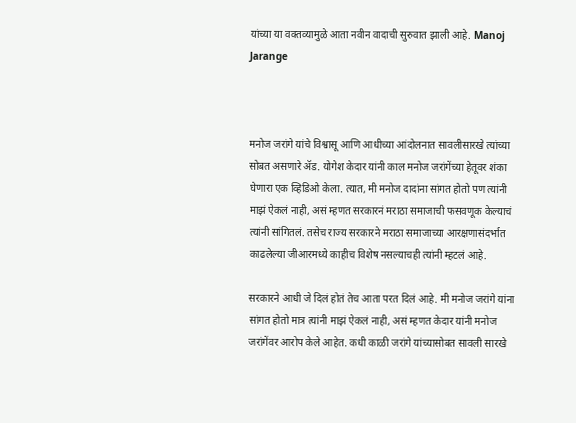यांच्या या वक्तव्यामुळे आता नवीन वादाची सुरुवात झाली आहे. Manoj Jarange



मनोज जरांगे यांचे विश्वासू आणि आधीच्या आंदोलनात सावलीसारखे त्यांच्या सोबत असणारे ॲड. योगेश केदार यांनी काल मनोज जरांगेंच्या हेतूवर शंका घेणारा एक व्हिडिओ केला. त्यात, मी मनोज दादांना सांगत होतो पण त्यांनी माझं ऐकलं नाही, असं म्हणत सरकारनं मराठा समाजाची फसवणूक केल्याचं त्यांनी सांगितलं. तसेच राज्य सरकारने मराठा समाजाच्या आरक्षणासंदर्भात काढलेल्या जीआरमध्ये काहीच विशेष नसल्याचही त्यांनी म्हटलं आहे.

सरकारने आधी जे दिलं होतं तेच आता परत दिलं आहे. मी मनोज जरांगे यांना सांगत होतो मात्र त्यांनी माझं ऐकलं नाही, असं म्हणत केदार यांनी मनोज जरांगेंवर आरोप केले आहेत. कधी काळी जरांगे यांच्यासोबत सावली सारखे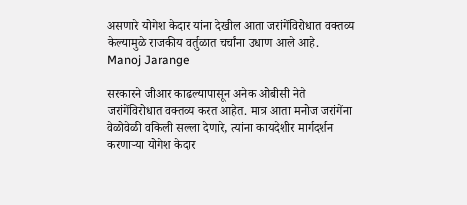असणारे योगेश केदार यांना देखील आता जरांगेंविरोधात वक्तव्य केल्यामुळे राजकीय वर्तुळात चर्चांना उधाण आले आहे. Manoj Jarange

सरकारने जीआर काढल्यापासून अनेक ओबीसी नेते जरांगेंविरोधात वक्तव्य करत आहेत. मात्र आता मनोज जरांगेंना वेळोवेळी वकिली सल्ला देणारे, त्यांना कायदेशीर मार्गदर्शन करणाऱ्या योगेश केदार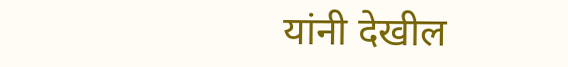यांनी देखील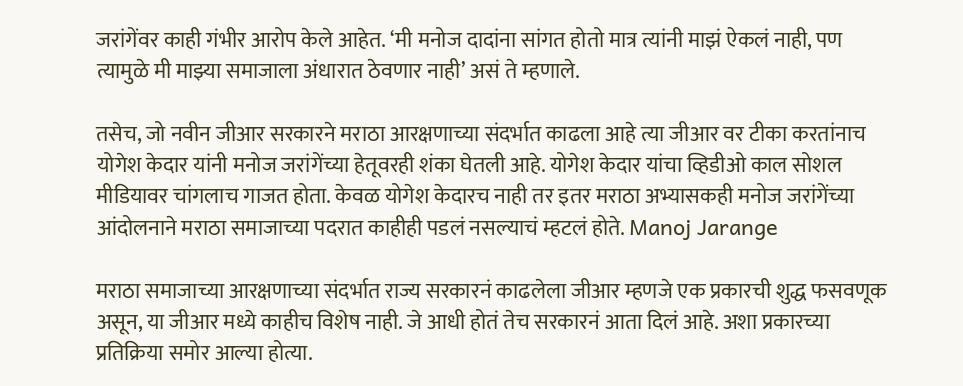जरांगेंवर काही गंभीर आरोप केले आहेत. ‘मी मनोज दादांना सांगत होतो मात्र त्यांनी माझं ऐकलं नाही, पण त्यामुळे मी माझ्या समाजाला अंधारात ठेवणार नाही’ असं ते म्हणाले.

तसेच, जो नवीन जीआर सरकारने मराठा आरक्षणाच्या संदर्भात काढला आहे त्या जीआर वर टीका करतांनाच योगेश केदार यांनी मनोज जरांगेंच्या हेतूवरही शंका घेतली आहे. योगेश केदार यांचा व्हिडीओ काल सोशल मीडियावर चांगलाच गाजत होता. केवळ योगेश केदारच नाही तर इतर मराठा अभ्यासकही मनोज जरांगेंच्या आंदोलनाने मराठा समाजाच्या पदरात काहीही पडलं नसल्याचं म्हटलं होते. Manoj Jarange

मराठा समाजाच्या आरक्षणाच्या संदर्भात राज्य सरकारनं काढलेला जीआर म्हणजे एक प्रकारची शुद्ध फसवणूक असून, या जीआर मध्ये काहीच विशेष नाही. जे आधी होतं तेच सरकारनं आता दिलं आहे. अशा प्रकारच्या प्रतिक्रिया समोर आल्या होत्या.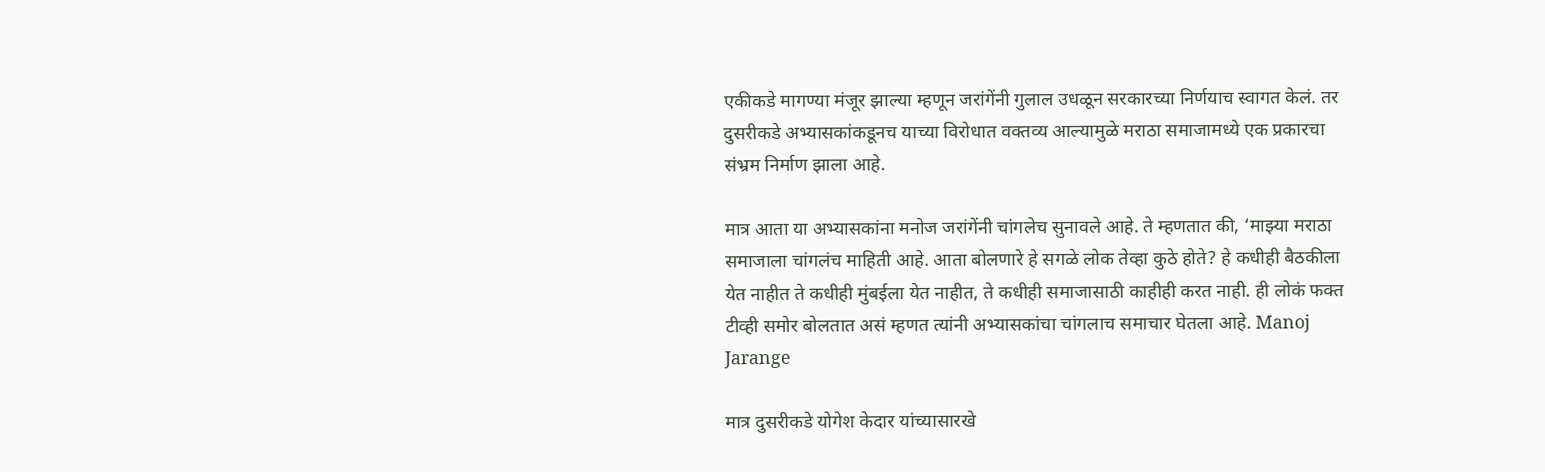एकीकडे मागण्या मंजूर झाल्या म्हणून जरांगेंनी गुलाल उधळून सरकारच्या निर्णयाच स्वागत केलं. तर दुसरीकडे अभ्यासकांकडूनच याच्या विरोधात वक्तव्य आल्यामुळे मराठा समाजामध्ये एक प्रकारचा संभ्रम निर्माण झाला आहे.

मात्र आता या अभ्यासकांना मनोज जरांगेंनी चांगलेच सुनावले आहे. ते म्हणतात की, ‘माझ्या मराठा समाजाला चांगलंच माहिती आहे. आता बोलणारे हे सगळे लोक तेव्हा कुठे होते? हे कधीही बैठकीला येत नाहीत ते कधीही मुंबईला येत नाहीत, ते कधीही समाजासाठी काहीही करत नाही. ही लोकं फक्त टीव्ही समोर बोलतात असं म्हणत त्यांनी अभ्यासकांचा चांगलाच समाचार घेतला आहे. Manoj Jarange

मात्र दुसरीकडे योगेश केदार यांच्यासारखे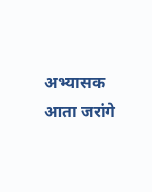अभ्यासक आता जरांगे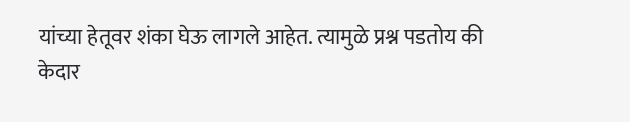यांच्या हेतूवर शंका घेऊ लागले आहेत. त्यामुळे प्रश्न पडतोय की केदार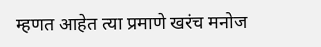म्हणत आहेत त्या प्रमाणे खरंच मनोज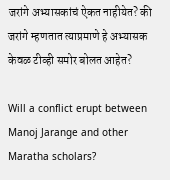जरांगे अभ्यासकांचं ऐकत नाहीयेत? की जरांगे म्हणतात त्याप्रमाणे हे अभ्यासक केवळ टीव्ही समोर बोलत आहेत?

Will a conflict erupt between Manoj Jarange and other Maratha scholars?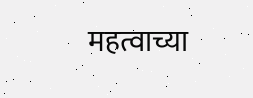महत्वाच्या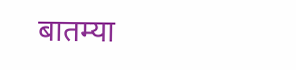बातम्या